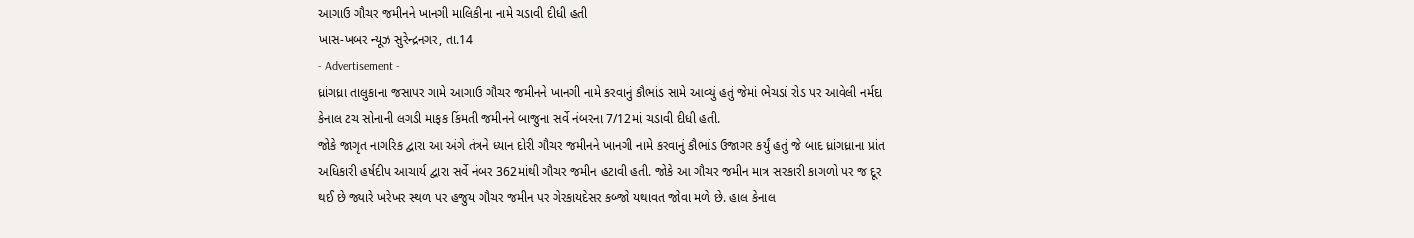આગાઉ ગૌચર જમીનને ખાનગી માલિકીના નામે ચડાવી દીધી હતી
ખાસ-ખબર ન્યૂઝ સુરેન્દ્રનગર, તા.14
- Advertisement -
ધ્રાંગધ્રા તાલુકાના જસાપર ગામે આગાઉ ગૌચર જમીનને ખાનગી નામે કરવાનું કૌભાંડ સામે આવ્યું હતું જેમાં ભેચડાં રોડ પર આવેલી નર્મદા કેનાલ ટચ સોનાની લગડી માફક કિંમતી જમીનને બાજુના સર્વે નંબરના 7/12માં ચડાવી દીધી હતી.
જોકે જાગૃત નાગરિક દ્વારા આ અંગે તંત્રને ધ્યાન દોરી ગૌચર જમીનને ખાનગી નામે કરવાનું કૌભાંડ ઉજાગર કર્યું હતું જે બાદ ધ્રાંગધ્રાના પ્રાંત અધિકારી હર્ષદીપ આચાર્ય દ્વારા સર્વે નંબર 362માંથી ગૌચર જમીન હટાવી હતી. જોકે આ ગૌચર જમીન માત્ર સરકારી કાગળો પર જ દૂર થઈ છે જ્યારે ખરેખર સ્થળ પર હજુય ગૌચર જમીન પર ગેરકાયદેસર કબ્જો યથાવત જોવા મળે છે. હાલ કેનાલ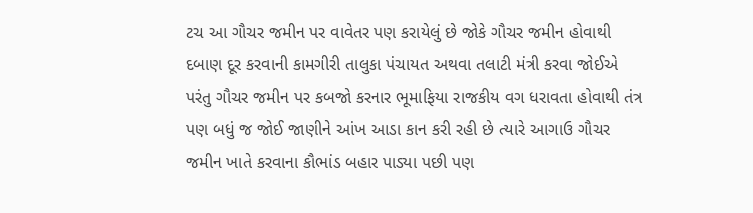ટચ આ ગૌચર જમીન પર વાવેતર પણ કરાયેલું છે જોકે ગૌચર જમીન હોવાથી દબાણ દૂર કરવાની કામગીરી તાલુકા પંચાયત અથવા તલાટી મંત્રી કરવા જોઈએ પરંતુ ગૌચર જમીન પર કબજો કરનાર ભૂમાફિયા રાજકીય વગ ધરાવતા હોવાથી તંત્ર પણ બધું જ જોઈ જાણીને આંખ આડા કાન કરી રહી છે ત્યારે આગાઉ ગૌચર જમીન ખાતે કરવાના કૌભાંડ બહાર પાડ્યા પછી પણ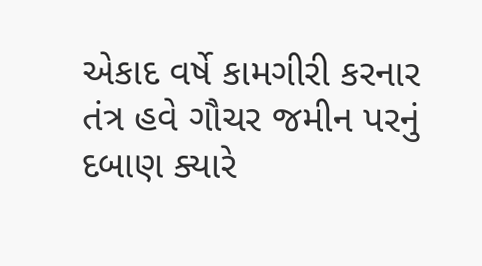એકાદ વર્ષે કામગીરી કરનાર તંત્ર હવે ગૌચર જમીન પરનું દબાણ ક્યારે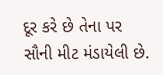દૂર કરે છે તેના પર સૌની મીટ મંડાયેલી છે.